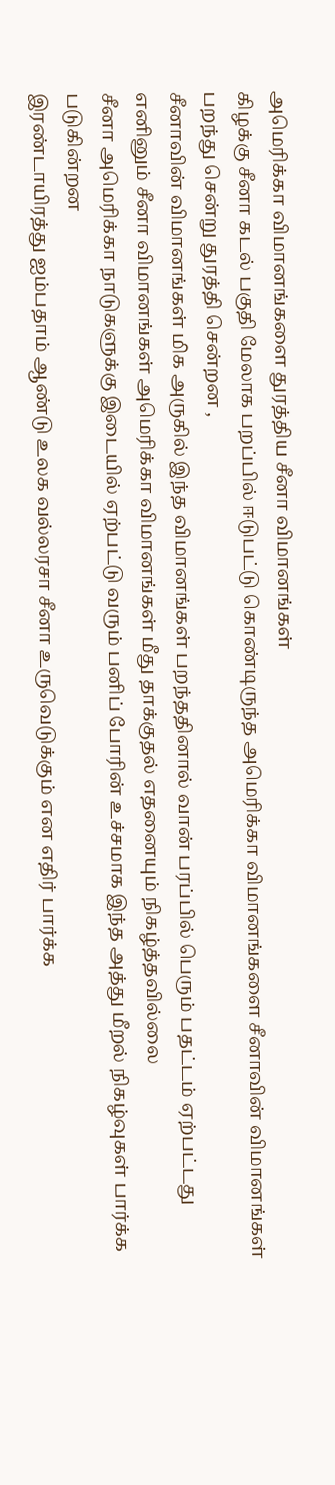அமெரிக்கா விமானங்களை துரத்திய சீனா விமானங்கள்
கிழக்கு சீனா கடல் பகுதி மேலாக பறப்பில் ஈடுபட்டு கொண்டிருந்த அமெரிக்கா விமானங்களை சீனாவின் விமானங்கள் பறந்து சென்று துரத்தி சென்றன ,
சீனாவின் விமானங்கள் மிக அருகில் இந்த விமானங்கள் பறந்ததினால் வான் பரப்பில் பெரும் பதட்டம் ஏற்பட்டது
எனினும் சீனா விமானங்கள் அமெரிக்கா விமானங்கள் மீது தாக்குதல் எதனையும் நிகழ்த்தவில்லை
சீனா அமெரிக்கா நாடுகளுக்கு இடையில் ஏற்பட்டு வரும் பனிப் போரின் உச்சமாக இந்த அத்து மீறல் நிகழ்வுகள் பார்க்க படுகின்றன
இரண்டாயிரத்து ஐம்பதாம் ஆண்டு உலக வல்லரசா சீனா உருவெடுக்கும் என எதிர் பார்க்க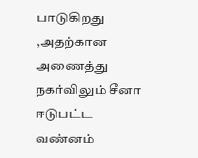பாடுகிறது ,அதற்கான அணைத்து நகர்விலும் சீனா ஈடுபட்ட வண்னம்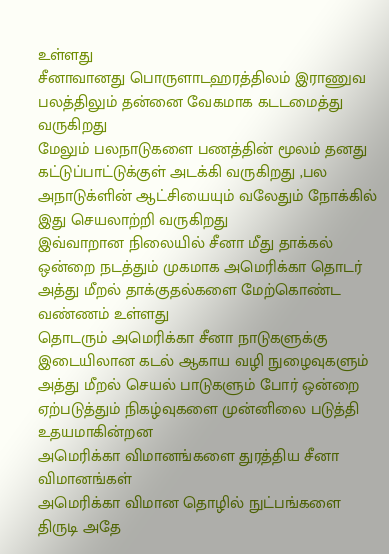உள்ளது
சீனாவானது பொருளாடஹரத்திலம் இராணுவ பலத்திலும் தன்னை வேகமாக கடடமைத்து வருகிறது
மேலும் பலநாடுகளை பணத்தின் மூலம் தனது கட்டுப்பாட்டுக்குள் அடக்கி வருகிறது ,பல அநாடுக்ளின் ஆட்சியையும் வலேதும் நோக்கில் இது செயலாற்றி வருகிறது
இவ்வாறான நிலையில் சீனா மீது தாக்கல் ஒன்றை நடத்தும் முகமாக அமெரிக்கா தொடர் அத்து மீறல் தாக்குதல்களை மேற்கொண்ட வண்ணம் உள்ளது
தொடரும் அமெரிக்கா சீனா நாடுகளுக்கு இடையிலான கடல் ஆகாய வழி நுழைவுகளும் அத்து மீறல் செயல் பாடுகளும் போர் ஒன்றை ஏற்படுத்தும் நிகழ்வுகளை முன்னிலை படுத்தி உதயமாகின்றன
அமெரிக்கா விமானங்களை துரத்திய சீனா விமானங்கள்
அமெரிக்கா விமான தொழில் நுட்பங்களை திருடி அதே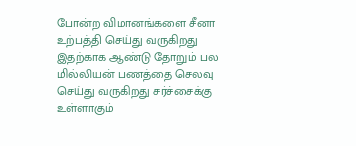போன்ற விமானங்களை சீனா உற்பத்தி செய்து வருகிறது
இதற்காக ஆண்டு தோறும் பல மில்லியன் பணத்தை செலவு செய்து வருகிறது சர்ச்சைக்கு உள்ளாகும்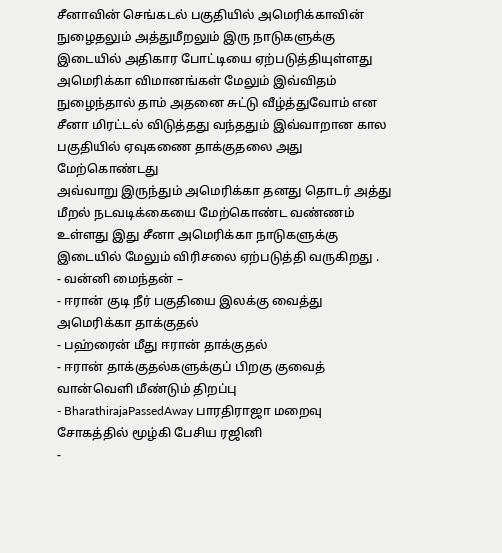சீனாவின் செங்கடல் பகுதியில் அமெரிக்காவின் நுழைதலும் அத்துமீறலும் இரு நாடுகளுக்கு இடையில் அதிகார போட்டியை ஏற்படுத்தியுள்ளது
அமெரிக்கா விமானங்கள் மேலும் இவ்விதம் நுழைந்தால் தாம் அதனை சுட்டு வீழ்த்துவோம் என சீனா மிரட்டல் விடுத்தது வந்ததும் இவ்வாறான கால பகுதியில் ஏவுகணை தாக்குதலை அது மேற்கொண்டது
அவ்வாறு இருந்தும் அமெரிக்கா தனது தொடர் அத்து மீறல் நடவடிக்கையை மேற்கொண்ட வண்ணம் உள்ளது இது சீனா அமெரிக்கா நாடுகளுக்கு இடையில் மேலும் விரிசலை ஏற்படுத்தி வருகிறது .
- வன்னி மைந்தன் –
- ஈரான் குடி நீர் பகுதியை இலக்கு வைத்து அமெரிக்கா தாக்குதல்
- பஹ்ரைன் மீது ஈரான் தாக்குதல்
- ஈரான் தாக்குதல்களுக்குப் பிறகு குவைத் வான்வெளி மீண்டும் திறப்பு
- BharathirajaPassedAway பாரதிராஜா மறைவு சோகத்தில் மூழ்கி பேசிய ரஜினி
-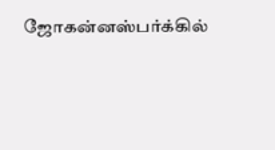ஜோகன்னஸ்பர்க்கில்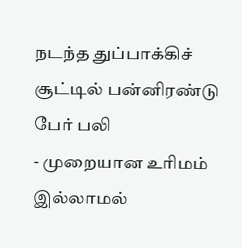நடந்த துப்பாக்கிச் சூட்டில் பன்னிரண்டு பேர் பலி
- முறையான உரிமம் இல்லாமல்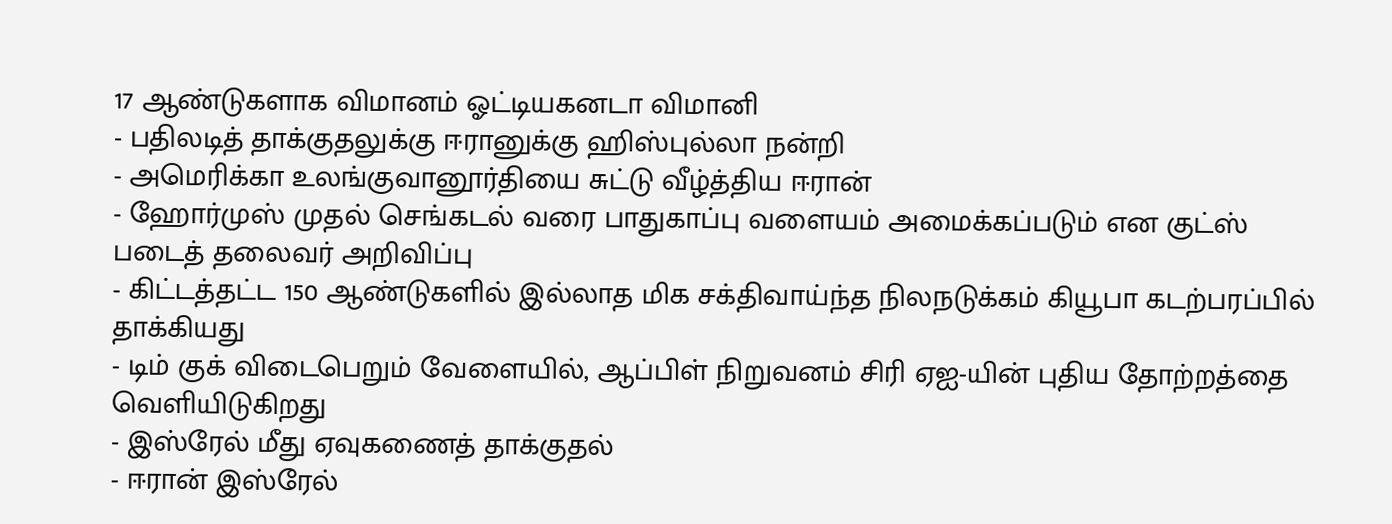17 ஆண்டுகளாக விமானம் ஓட்டியகனடா விமானி
- பதிலடித் தாக்குதலுக்கு ஈரானுக்கு ஹிஸ்புல்லா நன்றி
- அமெரிக்கா உலங்குவானூர்தியை சுட்டு வீழ்த்திய ஈரான்
- ஹோர்முஸ் முதல் செங்கடல் வரை பாதுகாப்பு வளையம் அமைக்கப்படும் என குட்ஸ் படைத் தலைவர் அறிவிப்பு
- கிட்டத்தட்ட 150 ஆண்டுகளில் இல்லாத மிக சக்திவாய்ந்த நிலநடுக்கம் கியூபா கடற்பரப்பில் தாக்கியது
- டிம் குக் விடைபெறும் வேளையில், ஆப்பிள் நிறுவனம் சிரி ஏஐ-யின் புதிய தோற்றத்தை வெளியிடுகிறது
- இஸ்ரேல் மீது ஏவுகணைத் தாக்குதல்
- ஈரான் இஸ்ரேல்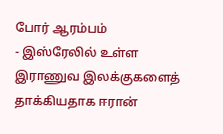போர் ஆரம்பம்
- இஸ்ரேலில் உள்ள இராணுவ இலக்குகளைத் தாக்கியதாக ஈரான்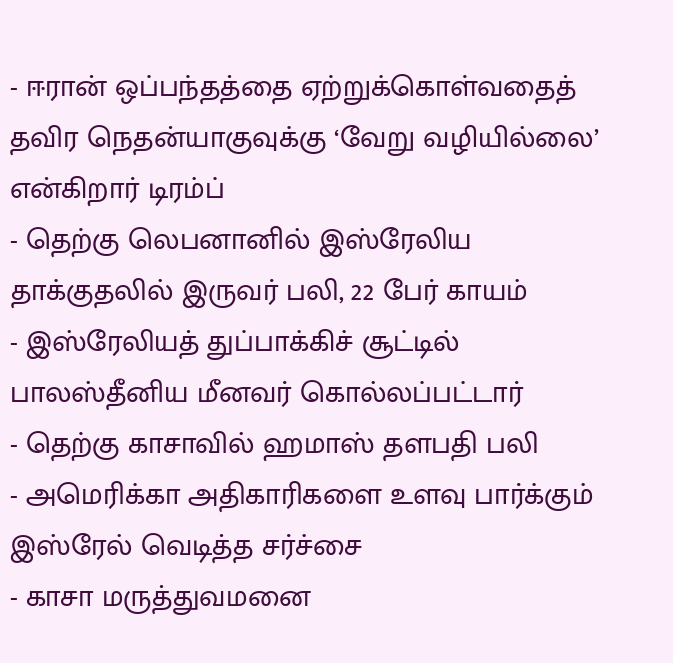- ஈரான் ஒப்பந்தத்தை ஏற்றுக்கொள்வதைத் தவிர நெதன்யாகுவுக்கு ‘வேறு வழியில்லை’ என்கிறார் டிரம்ப்
- தெற்கு லெபனானில் இஸ்ரேலிய தாக்குதலில் இருவர் பலி, 22 பேர் காயம்
- இஸ்ரேலியத் துப்பாக்கிச் சூட்டில் பாலஸ்தீனிய மீனவர் கொல்லப்பட்டார்
- தெற்கு காசாவில் ஹமாஸ் தளபதி பலி
- அமெரிக்கா அதிகாரிகளை உளவு பார்க்கும் இஸ்ரேல் வெடித்த சர்ச்சை
- காசா மருத்துவமனை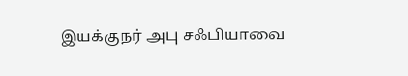இயக்குநர் அபு சஃபியாவை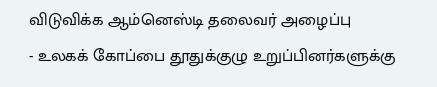விடுவிக்க ஆம்னெஸ்டி தலைவர் அழைப்பு
- உலகக் கோப்பை தூதுக்குழு உறுப்பினர்களுக்கு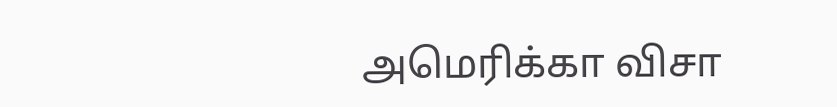அமெரிக்கா விசா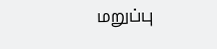மறுப்பு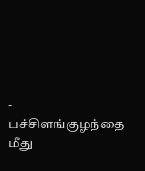- பச்சிளங்குழந்தை மீது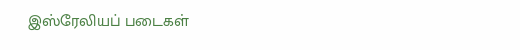இஸ்ரேலியப் படைகள்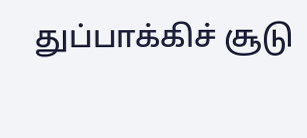துப்பாக்கிச் சூடு